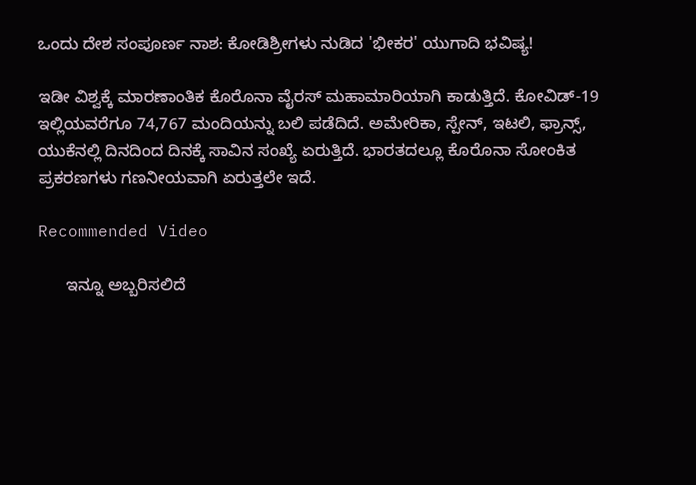ಒಂದು ದೇಶ ಸಂಪೂರ್ಣ ನಾಶ: ಕೋಡಿಶ್ರೀಗಳು ನುಡಿದ 'ಭೀಕರ' ಯುಗಾದಿ ಭವಿಷ್ಯ!

ಇಡೀ ವಿಶ್ವಕ್ಕೆ ಮಾರಣಾಂತಿಕ ಕೊರೊನಾ ವೈರಸ್ ಮಹಾಮಾರಿಯಾಗಿ ಕಾಡುತ್ತಿದೆ. ಕೋವಿಡ್-19 ಇಲ್ಲಿಯವರೆಗೂ 74,767 ಮಂದಿಯನ್ನು ಬಲಿ ಪಡೆದಿದೆ. ಅಮೇರಿಕಾ, ಸ್ಪೇನ್, ಇಟಲಿ, ಫ್ರಾನ್ಸ್, ಯುಕೆನಲ್ಲಿ ದಿನದಿಂದ ದಿನಕ್ಕೆ ಸಾವಿನ ಸಂಖ್ಯೆ ಏರುತ್ತಿದೆ. ಭಾರತದಲ್ಲೂ ಕೊರೊನಾ ಸೋಂಕಿತ ಪ್ರಕರಣಗಳು ಗಣನೀಯವಾಗಿ ಏರುತ್ತಲೇ ಇದೆ.

Recommended Video

      ಇನ್ನೂ ಅಬ್ಬರಿಸಲಿದೆ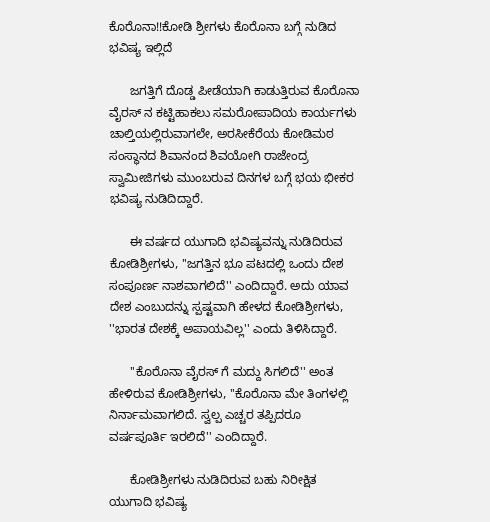ಕೊರೊನಾ!!ಕೋಡಿ ಶ್ರೀಗಳು ಕೊರೊನಾ ಬಗ್ಗೆ ನುಡಿದ ಭವಿಷ್ಯ ಇಲ್ಲಿದೆ

      ಜಗತ್ತಿಗೆ ದೊಡ್ಡ ಪೀಡೆಯಾಗಿ ಕಾಡುತ್ತಿರುವ ಕೊರೊನಾ ವೈರಸ್ ನ ಕಟ್ಟಿಹಾಕಲು ಸಮರೋಪಾದಿಯ ಕಾರ್ಯಗಳು ಚಾಲ್ತಿಯಲ್ಲಿರುವಾಗಲೇ, ಅರಸೀಕೆರೆಯ ಕೋಡಿಮಠ ಸಂಸ್ಥಾನದ ಶಿವಾನಂದ ಶಿವಯೋಗಿ ರಾಜೇಂದ್ರ ಸ್ವಾಮೀಜಿಗಳು ಮುಂಬರುವ ದಿನಗಳ ಬಗ್ಗೆ ಭಯ ಭೀಕರ ಭವಿಷ್ಯ ನುಡಿದಿದ್ದಾರೆ.

      ಈ ವರ್ಷದ ಯುಗಾದಿ ಭವಿಷ್ಯವನ್ನು ನುಡಿದಿರುವ ಕೋಡಿಶ್ರೀಗಳು, ''ಜಗತ್ತಿನ ಭೂ ಪಟದಲ್ಲಿ ಒಂದು ದೇಶ ಸಂಪೂರ್ಣ ನಾಶವಾಗಲಿದೆ'' ಎಂದಿದ್ದಾರೆ. ಅದು ಯಾವ ದೇಶ ಎಂಬುದನ್ನು ಸ್ಪಷ್ಟವಾಗಿ ಹೇಳದ ಕೋಡಿಶ್ರೀಗಳು, ''ಭಾರತ ದೇಶಕ್ಕೆ ಅಪಾಯವಿಲ್ಲ'' ಎಂದು ತಿಳಿಸಿದ್ದಾರೆ.

      ''ಕೊರೊನಾ ವೈರಸ್ ಗೆ ಮದ್ದು ಸಿಗಲಿದೆ'' ಅಂತ ಹೇಳಿರುವ ಕೋಡಿಶ್ರೀಗಳು, ''ಕೊರೊನಾ ಮೇ ತಿಂಗಳಲ್ಲಿ ನಿರ್ನಾಮವಾಗಲಿದೆ. ಸ್ವಲ್ಪ ಎಚ್ಚರ ತಪ್ಪಿದರೂ ವರ್ಷಪೂರ್ತಿ ಇರಲಿದೆ'' ಎಂದಿದ್ದಾರೆ.

      ಕೋಡಿಶ್ರೀಗಳು ನುಡಿದಿರುವ ಬಹು ನಿರೀಕ್ಷಿತ ಯುಗಾದಿ ಭವಿಷ್ಯ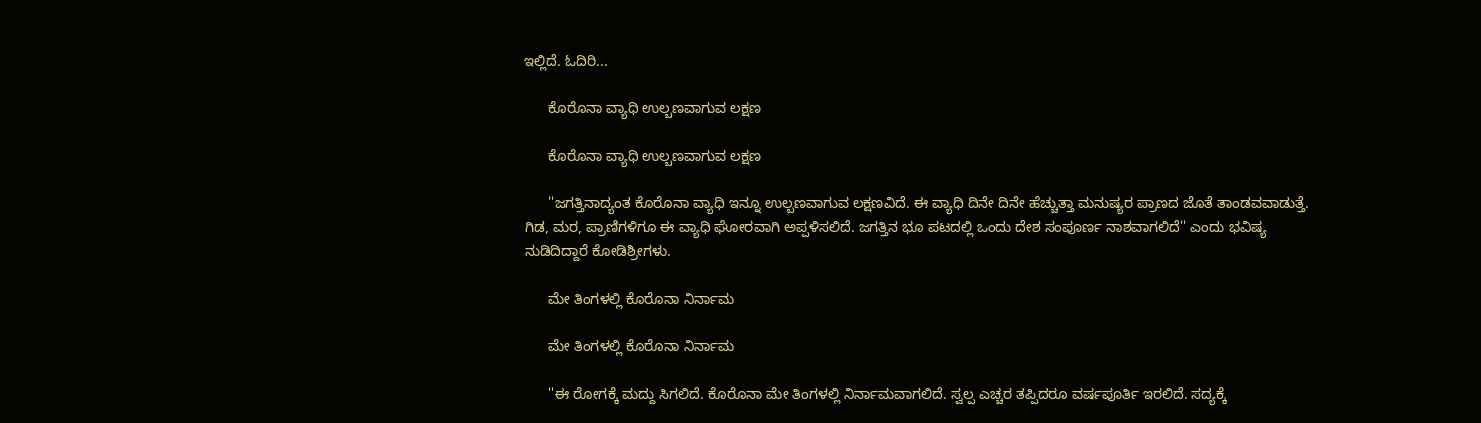ಇಲ್ಲಿದೆ. ಓದಿರಿ...

      ಕೊರೊನಾ ವ್ಯಾಧಿ ಉಲ್ಬಣವಾಗುವ ಲಕ್ಷಣ

      ಕೊರೊನಾ ವ್ಯಾಧಿ ಉಲ್ಬಣವಾಗುವ ಲಕ್ಷಣ

      ''ಜಗತ್ತಿನಾದ್ಯಂತ ಕೊರೊನಾ ವ್ಯಾಧಿ ಇನ್ನೂ ಉಲ್ಬಣವಾಗುವ ಲಕ್ಷಣವಿದೆ. ಈ ವ್ಯಾಧಿ ದಿನೇ ದಿನೇ ಹೆಚ್ಚುತ್ತಾ ಮನುಷ್ಯರ ಪ್ರಾಣದ ಜೊತೆ ತಾಂಡವವಾಡುತ್ತೆ. ಗಿಡ, ಮರ, ಪ್ರಾಣಿಗಳಿಗೂ ಈ ವ್ಯಾಧಿ ಘೋರವಾಗಿ ಅಪ್ಪಳಿಸಲಿದೆ. ಜಗತ್ತಿನ ಭೂ ಪಟದಲ್ಲಿ ಒಂದು ದೇಶ ಸಂಪೂರ್ಣ ನಾಶವಾಗಲಿದೆ'' ಎಂದು ಭವಿಷ್ಯ ನುಡಿದಿದ್ದಾರೆ ಕೋಡಿಶ್ರೀಗಳು.

      ಮೇ ತಿಂಗಳಲ್ಲಿ ಕೊರೊನಾ ನಿರ್ನಾಮ

      ಮೇ ತಿಂಗಳಲ್ಲಿ ಕೊರೊನಾ ನಿರ್ನಾಮ

      ''ಈ ರೋಗಕ್ಕೆ ಮದ್ದು ಸಿಗಲಿದೆ. ಕೊರೊನಾ ಮೇ ತಿಂಗಳಲ್ಲಿ ನಿರ್ನಾಮವಾಗಲಿದೆ. ಸ್ವಲ್ಪ ಎಚ್ಚರ ತಪ್ಪಿದರೂ ವರ್ಷಪೂರ್ತಿ ಇರಲಿದೆ. ಸದ್ಯಕ್ಕೆ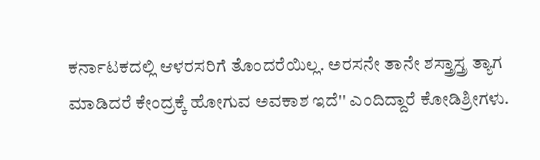ಕರ್ನಾಟಕದಲ್ಲಿ ಆಳರಸರಿಗೆ ತೊಂದರೆಯಿಲ್ಲ. ಅರಸನೇ ತಾನೇ ಶಸ್ತ್ರಾಸ್ತ್ರ ತ್ಯಾಗ ಮಾಡಿದರೆ ಕೇಂದ್ರಕ್ಕೆ ಹೋಗುವ ಅವಕಾಶ ಇದೆ'' ಎಂದಿದ್ದಾರೆ ಕೋಡಿಶ್ರೀಗಳು.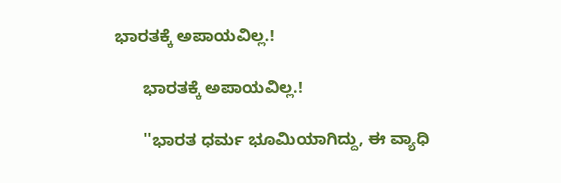ಭಾರತಕ್ಕೆ ಅಪಾಯವಿಲ್ಲ.!

      ಭಾರತಕ್ಕೆ ಅಪಾಯವಿಲ್ಲ.!

      ''ಭಾರತ ಧರ್ಮ ಭೂಮಿಯಾಗಿದ್ದು, ಈ ವ್ಯಾಧಿ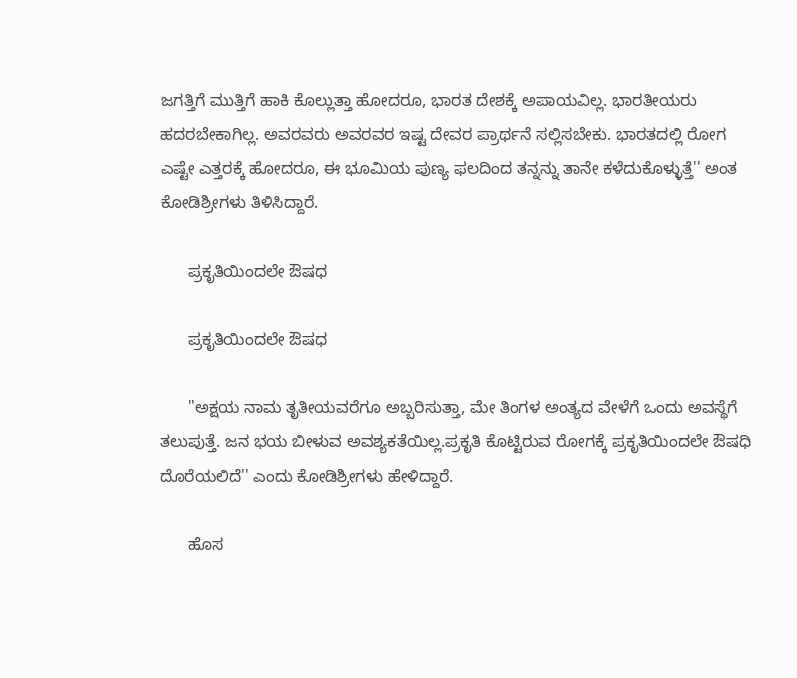ಜಗತ್ತಿಗೆ ಮುತ್ತಿಗೆ ಹಾಕಿ ಕೊಲ್ಲುತ್ತಾ ಹೋದರೂ, ಭಾರತ ದೇಶಕ್ಕೆ ಅಪಾಯವಿಲ್ಲ. ಭಾರತೀಯರು ಹದರಬೇಕಾಗಿಲ್ಲ. ಅವರವರು ಅವರವರ ಇಷ್ಟ ದೇವರ ಪ್ರಾರ್ಥನೆ ಸಲ್ಲಿಸಬೇಕು. ಭಾರತದಲ್ಲಿ ರೋಗ ಎಷ್ಟೇ ಎತ್ತರಕ್ಕೆ ಹೋದರೂ, ಈ ಭೂಮಿಯ ಪುಣ್ಯ ಫಲದಿಂದ ತನ್ನನ್ನು ತಾನೇ ಕಳೆದುಕೊಳ್ಳುತ್ತೆ'' ಅಂತ ಕೋಡಿಶ್ರೀಗಳು ತಿಳಿಸಿದ್ದಾರೆ.

      ಪ್ರಕೃತಿಯಿಂದಲೇ ಔಷಧ

      ಪ್ರಕೃತಿಯಿಂದಲೇ ಔಷಧ

      ''ಅಕ್ಷಯ ನಾಮ ತೃತೀಯವರೆಗೂ ಅಬ್ಬರಿಸುತ್ತಾ, ಮೇ ತಿಂಗಳ ಅಂತ್ಯದ ವೇಳೆಗೆ ಒಂದು ಅವಸ್ಥೆಗೆ ತಲುಪುತ್ತೆ. ಜನ ಭಯ ಬೀಳುವ ಅವಶ್ಯಕತೆಯಿಲ್ಲ.ಪ್ರಕೃತಿ ಕೊಟ್ಟಿರುವ ರೋಗಕ್ಕೆ ಪ್ರಕೃತಿಯಿಂದಲೇ ಔಷಧಿ ದೊರೆಯಲಿದೆ'' ಎಂದು ಕೋಡಿಶ್ರೀಗಳು ಹೇಳಿದ್ದಾರೆ.

      ಹೊಸ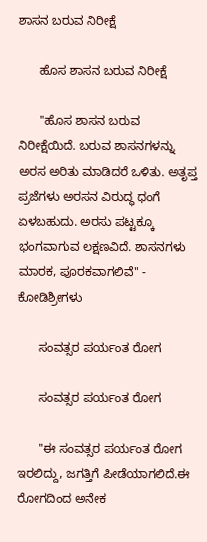ಶಾಸನ ಬರುವ ನಿರೀಕ್ಷೆ

      ಹೊಸ ಶಾಸನ ಬರುವ ನಿರೀಕ್ಷೆ

      ''ಹೊಸ ಶಾಸನ ಬರುವ ನಿರೀಕ್ಷೆಯಿದೆ. ಬರುವ ಶಾಸನಗಳನ್ನು ಅರಸ ಅರಿತು ಮಾಡಿದರೆ ಒಳಿತು. ಅತೃಪ್ತ ಪ್ರಜೆಗಳು ಅರಸನ ವಿರುದ್ಧ ಧಂಗೆ ಏಳಬಹುದು. ಅರಸು ಪಟ್ಟಕ್ಕೂ ಭಂಗವಾಗುವ ಲಕ್ಷಣವಿದೆ. ಶಾಸನಗಳು ಮಾರಕ, ಪೂರಕವಾಗಲಿವೆ'' - ಕೋಡಿಶ್ರೀಗಳು

      ಸಂವತ್ಸರ ಪರ್ಯಂತ ರೋಗ

      ಸಂವತ್ಸರ ಪರ್ಯಂತ ರೋಗ

      ''ಈ ಸಂವತ್ಸರ ಪರ್ಯಂತ ರೋಗ ಇರಲಿದ್ದು, ಜಗತ್ತಿಗೆ ಪೀಡೆಯಾಗಲಿದೆ.ಈ ರೋಗದಿಂದ ಅನೇಕ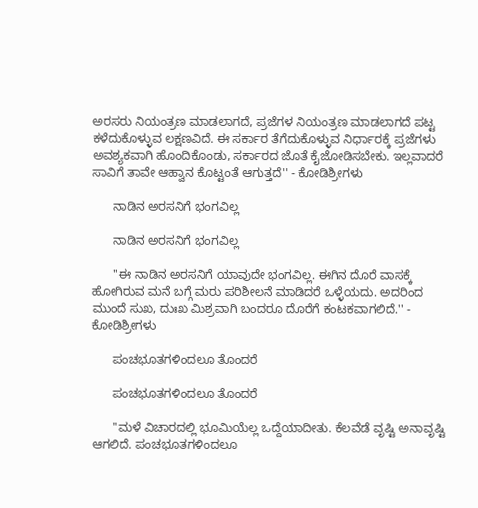ಅರಸರು ನಿಯಂತ್ರಣ ಮಾಡಲಾಗದೆ, ಪ್ರಜೆಗಳ ನಿಯಂತ್ರಣ ಮಾಡಲಾಗದೆ ಪಟ್ಟ ಕಳೆದುಕೊಳ್ಳುವ ಲಕ್ಷಣವಿದೆ. ಈ ಸರ್ಕಾರ ತೆಗೆದುಕೊಳ್ಳುವ ನಿರ್ಧಾರಕ್ಕೆ ಪ್ರಜೆಗಳು ಅವಶ್ಯಕವಾಗಿ ಹೊಂದಿಕೊಂಡು, ಸರ್ಕಾರದ ಜೊತೆ ಕೈಜೋಡಿಸಬೇಕು. ಇಲ್ಲವಾದರೆ ಸಾವಿಗೆ ತಾವೇ ಆಹ್ವಾನ ಕೊಟ್ಟಂತೆ ಆಗುತ್ತದೆ'' - ಕೋಡಿಶ್ರೀಗಳು

      ನಾಡಿನ ಅರಸನಿಗೆ ಭಂಗವಿಲ್ಲ

      ನಾಡಿನ ಅರಸನಿಗೆ ಭಂಗವಿಲ್ಲ

      ''ಈ ನಾಡಿನ ಅರಸನಿಗೆ ಯಾವುದೇ ಭಂಗವಿಲ್ಲ. ಈಗಿನ ದೊರೆ ವಾಸಕ್ಕೆ ಹೋಗಿರುವ ಮನೆ ಬಗ್ಗೆ ಮರು ಪರಿಶೀಲನೆ ಮಾಡಿದರೆ ಒಳ್ಳೆಯದು. ಅದರಿಂದ ಮುಂದೆ ಸುಖ, ದುಃಖ ಮಿಶ್ರವಾಗಿ ಬಂದರೂ ದೊರೆಗೆ ಕಂಟಕವಾಗಲಿದೆ.'' - ಕೋಡಿಶ್ರೀಗಳು

      ಪಂಚಭೂತಗಳಿಂದಲೂ ತೊಂದರೆ

      ಪಂಚಭೂತಗಳಿಂದಲೂ ತೊಂದರೆ

      ''ಮಳೆ ವಿಚಾರದಲ್ಲಿ ಭೂಮಿಯೆಲ್ಲ ಒದ್ದೆಯಾದೀತು. ಕೆಲವೆಡೆ ವೃಷ್ಟಿ ಅನಾವೃಷ್ಟಿ ಆಗಲಿದೆ. ಪಂಚಭೂತಗಳಿಂದಲೂ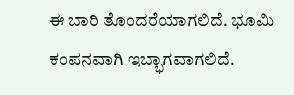ಈ ಬಾರಿ ತೊಂದರೆಯಾಗಲಿದೆ. ಭೂಮಿ ಕಂಪನವಾಗಿ ಇಬ್ಭಾಗವಾಗಲಿದೆ.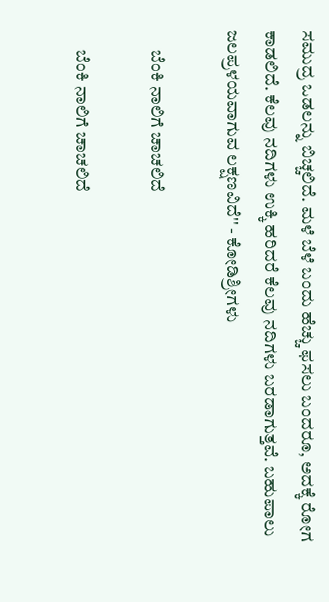ಸಮುದ್ರ ಒಡಲನ್ನು ಬಿಚ್ಚಲಿದೆ. ಮಳೆ ಬೆಳೆ ಬಂದು ಹೆಚ್ಚು ಫಸಲು ಬಂದರೂ, ಅದಕ್ಕೆ ರೋಗ ಕಾಡಲಿದೆ. ಕೆಲವು ನದಿಗಳು ಉಕ್ಕಿ ಹರಿದರೆ ಕೆಲವು ನದಿಗಳು ಬರಡಾಗುತ್ತವೆ. ಬಹುಪಾಲು ಜಲಪ್ರಳಯವಾಗುವ ಲಕ್ಷಣವಿದೆ'' - ಕೋಡಿಶ್ರೀಗಳು

      ಬೆಂಕಿ ನಾಲಿಗೆ ಚಾಚಲಿದೆ

      ಬೆಂಕಿ ನಾಲಿಗೆ ಚಾಚಲಿದೆ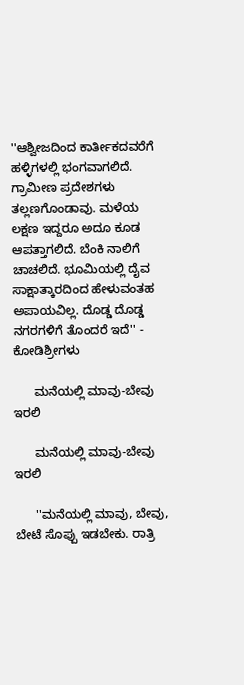''ಆಶ್ವೀಜದಿಂದ ಕಾರ್ತೀಕದವರೆಗೆ ಹಳ್ಳಿಗಳಲ್ಲಿ ಭಂಗವಾಗಲಿದೆ. ಗ್ರಾಮೀಣ ಪ್ರದೇಶಗಳು ತಲ್ಲಣಗೊಂಡಾವು. ಮಳೆಯ ಲಕ್ಷಣ ಇದ್ದರೂ ಅದೂ ಕೂಡ ಆಪತ್ತಾಗಲಿದೆ. ಬೆಂಕಿ ನಾಲಿಗೆ ಚಾಚಲಿದೆ. ಭೂಮಿಯಲ್ಲಿ ದೈವ ಸಾಕ್ಷಾತ್ಕಾರದಿಂದ ಹೇಳುವಂತಹ ಅಪಾಯವಿಲ್ಲ. ದೊಡ್ಡ ದೊಡ್ಡ ನಗರಗಳಿಗೆ ತೊಂದರೆ ಇದೆ'' - ಕೋಡಿಶ್ರೀಗಳು

      ಮನೆಯಲ್ಲಿ ಮಾವು-ಬೇವು ಇರಲಿ

      ಮನೆಯಲ್ಲಿ ಮಾವು-ಬೇವು ಇರಲಿ

      ''ಮನೆಯಲ್ಲಿ ಮಾವು, ಬೇವು, ಬೇಟೆ ಸೊಪ್ಪು ಇಡಬೇಕು. ರಾತ್ರಿ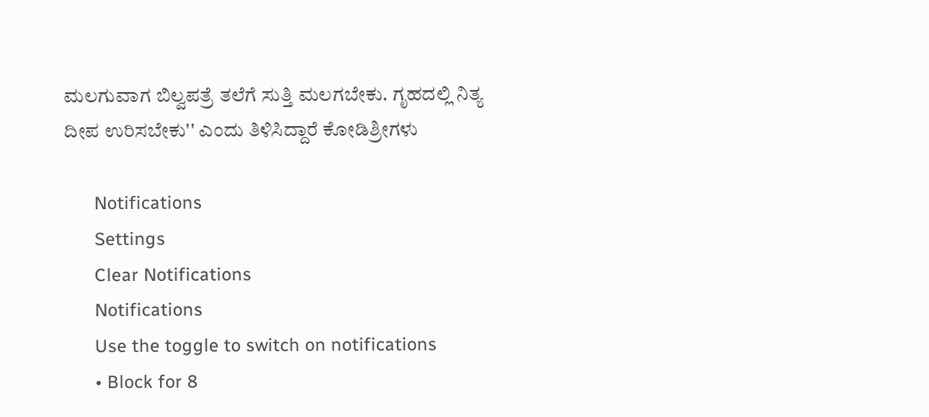ಮಲಗುವಾಗ ಬಿಲ್ವಪತ್ರೆ ತಲೆಗೆ ಸುತ್ತಿ ಮಲಗಬೇಕು. ಗೃಹದಲ್ಲಿ ನಿತ್ಯ ದೀಪ ಉರಿಸಬೇಕು'' ಎಂದು ತಿಳಿಸಿದ್ದಾರೆ ಕೋಡಿಶ್ರೀಗಳು

      Notifications
      Settings
      Clear Notifications
      Notifications
      Use the toggle to switch on notifications
      • Block for 8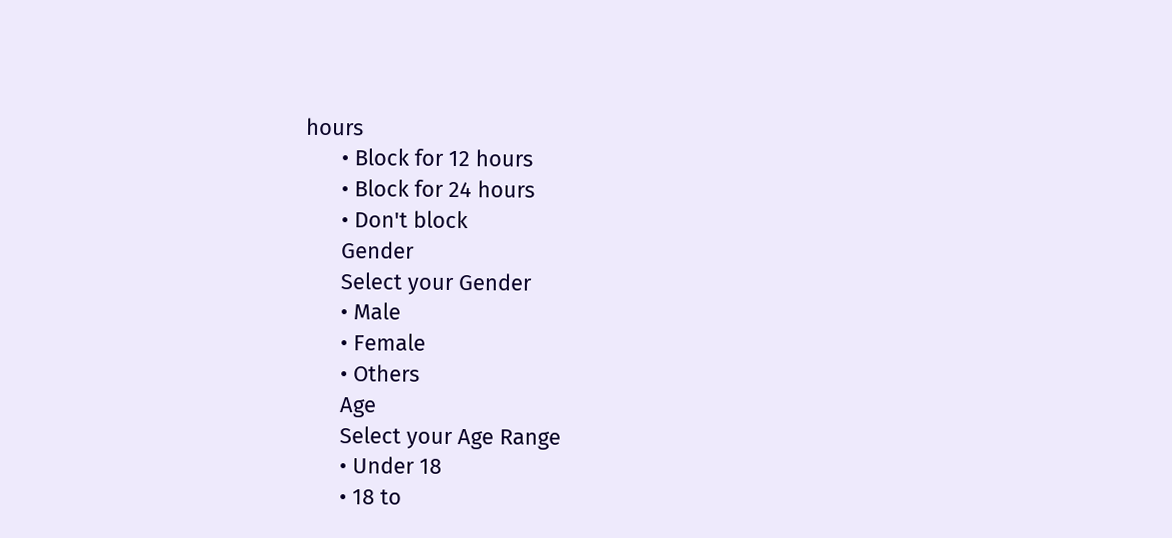hours
      • Block for 12 hours
      • Block for 24 hours
      • Don't block
      Gender
      Select your Gender
      • Male
      • Female
      • Others
      Age
      Select your Age Range
      • Under 18
      • 18 to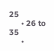25
      • 26 to 35
      •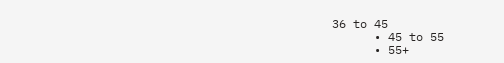36 to 45
      • 45 to 55
      • 55+